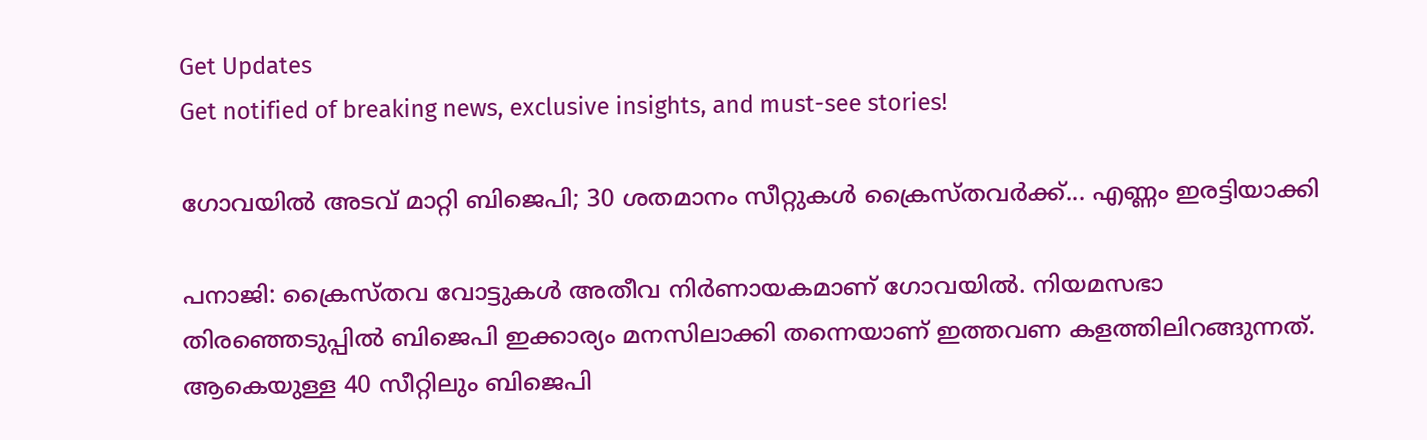Get Updates
Get notified of breaking news, exclusive insights, and must-see stories!

ഗോവയില്‍ അടവ് മാറ്റി ബിജെപി; 30 ശതമാനം സീറ്റുകള്‍ ക്രൈസ്തവര്‍ക്ക്... എണ്ണം ഇരട്ടിയാക്കി

പനാജി: ക്രൈസ്തവ വോട്ടുകള്‍ അതീവ നിര്‍ണായകമാണ് ഗോവയില്‍. നിയമസഭാ തിരഞ്ഞെടുപ്പില്‍ ബിജെപി ഇക്കാര്യം മനസിലാക്കി തന്നെയാണ് ഇത്തവണ കളത്തിലിറങ്ങുന്നത്. ആകെയുള്ള 40 സീറ്റിലും ബിജെപി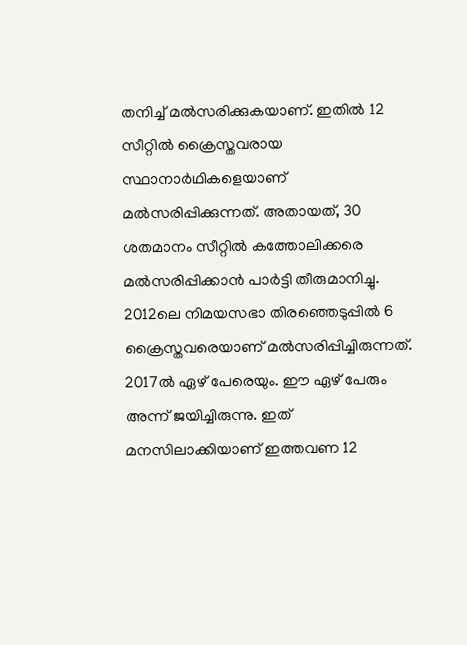തനിച്ച് മല്‍സരിക്കുകയാണ്. ഇതില്‍ 12 സീറ്റില്‍ ക്രൈസ്തവരായ സ്ഥാനാര്‍ഥികളെയാണ് മല്‍സരിപ്പിക്കുന്നത്. അതായത്, 30 ശതമാനം സീറ്റില്‍ കത്തോലിക്കരെ മല്‍സരിപ്പിക്കാന്‍ പാര്‍ട്ടി തീരുമാനിച്ചു. 2012ലെ നിമയസഭാ തിരഞ്ഞെടുപ്പില്‍ 6 ക്രൈസ്തവരെയാണ് മല്‍സരിപ്പിച്ചിരുന്നത്. 2017ല്‍ ഏഴ് പേരെയും. ഈ ഏഴ് പേരും അന്ന് ജയിച്ചിരുന്നു. ഇത് മനസിലാക്കിയാണ് ഇത്തവണ 12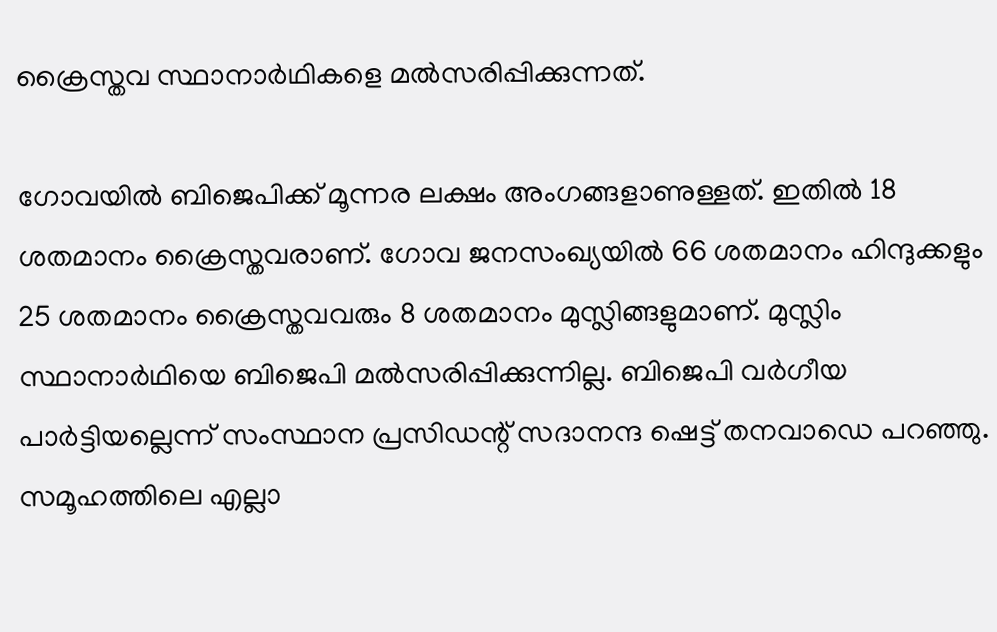ക്രൈസ്തവ സ്ഥാനാര്‍ഥികളെ മല്‍സരിപ്പിക്കുന്നത്.

ഗോവയില്‍ ബിജെപിക്ക് മൂന്നര ലക്ഷം അംഗങ്ങളാണുള്ളത്. ഇതില്‍ 18 ശതമാനം ക്രൈസ്തവരാണ്. ഗോവ ജനസംഖ്യയില്‍ 66 ശതമാനം ഹിന്ദുക്കളും 25 ശതമാനം ക്രൈസ്തവവരും 8 ശതമാനം മുസ്ലിങ്ങളുമാണ്. മുസ്ലിം സ്ഥാനാര്‍ഥിയെ ബിജെപി മല്‍സരിപ്പിക്കുന്നില്ല. ബിജെപി വര്‍ഗീയ പാര്‍ട്ടിയല്ലെന്ന് സംസ്ഥാന പ്രസിഡന്റ് സദാനന്ദ ഷെട്ട് തനവാഡെ പറഞ്ഞു. സമൂഹത്തിലെ എല്ലാ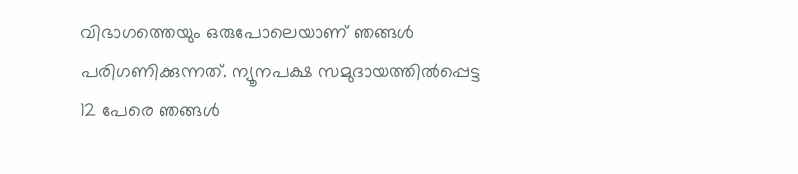വിഭാഗത്തെയും ഒരുപോലെയാണ് ഞങ്ങള്‍ പരിഗണിക്കുന്നത്. ന്യൂനപക്ഷ സമുദായത്തില്‍പ്പെട്ട 12 പേരെ ഞങ്ങള്‍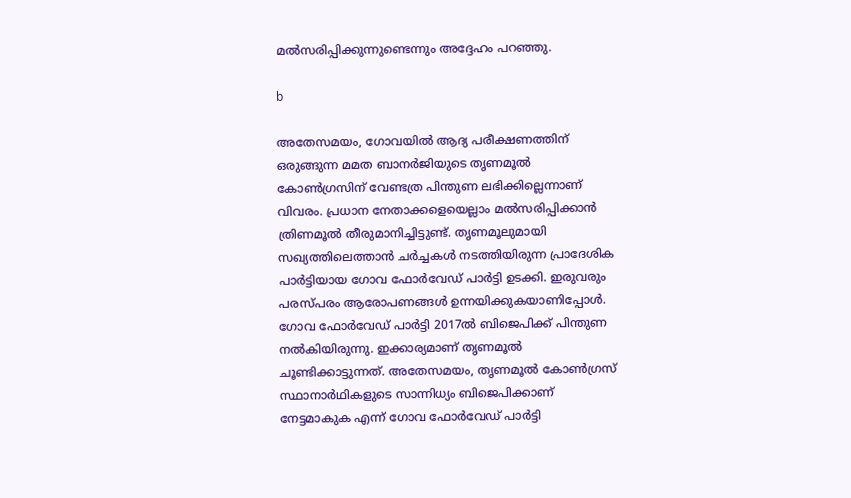മല്‍സരിപ്പിക്കുന്നുണ്ടെന്നും അദ്ദേഹം പറഞ്ഞു.

b

അതേസമയം, ഗോവയില്‍ ആദ്യ പരീക്ഷണത്തിന് ഒരുങ്ങുന്ന മമത ബാനര്‍ജിയുടെ തൃണമൂല്‍ കോണ്‍ഗ്രസിന് വേണ്ടത്ര പിന്തുണ ലഭിക്കില്ലെന്നാണ് വിവരം. പ്രധാന നേതാക്കളെയെല്ലാം മല്‍സരിപ്പിക്കാന്‍ ത്രിണമൂല്‍ തീരുമാനിച്ചിട്ടുണ്ട്. തൃണമൂലുമായി സഖ്യത്തിലെത്താന്‍ ചര്‍ച്ചകള്‍ നടത്തിയിരുന്ന പ്രാദേശിക പാര്‍ട്ടിയായ ഗോവ ഫോര്‍വേഡ് പാര്‍ട്ടി ഉടക്കി. ഇരുവരും പരസ്പരം ആരോപണങ്ങള്‍ ഉന്നയിക്കുകയാണിപ്പോള്‍. ഗോവ ഫോര്‍വേഡ് പാര്‍ട്ടി 2017ല്‍ ബിജെപിക്ക് പിന്തുണ നല്‍കിയിരുന്നു. ഇക്കാര്യമാണ് തൃണമൂല്‍ ചൂണ്ടിക്കാട്ടുന്നത്. അതേസമയം, തൃണമൂല്‍ കോണ്‍ഗ്രസ് സ്ഥാനാര്‍ഥികളുടെ സാന്നിധ്യം ബിജെപിക്കാണ് നേട്ടമാകുക എന്ന് ഗോവ ഫോര്‍വേഡ് പാര്‍ട്ടി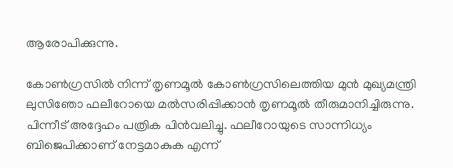ആരോപിക്കുന്നു.

കോണ്‍ഗ്രസില്‍ നിന്ന് തൃണമൂല്‍ കോണ്‍ഗ്രസിലെത്തിയ മുന്‍ മുഖ്യമന്ത്രി ലുസിഞോ ഫലീറോയെ മല്‍സരിപ്പിക്കാന്‍ തൃണമൂല്‍ തീരുമാനിച്ചിരുന്നു. പിന്നീട് അദ്ദേഹം പത്രിക പിന്‍വലിച്ചു. ഫലീറോയുടെ സാന്നിധ്യം ബിജെപിക്കാണ് നേട്ടമാകുക എന്ന്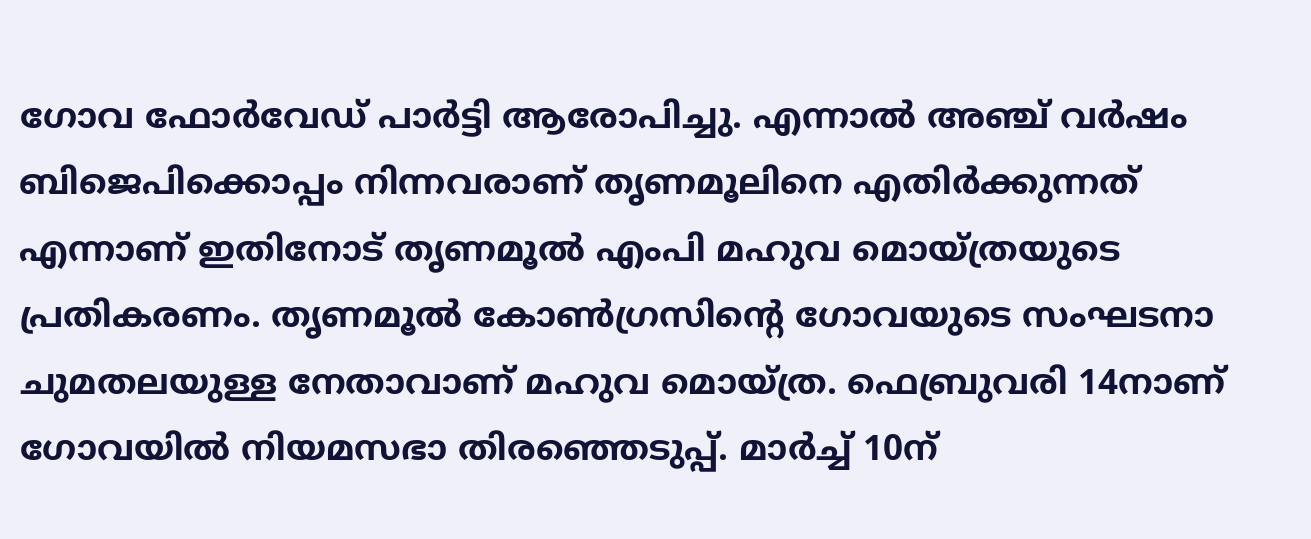ഗോവ ഫോര്‍വേഡ് പാര്‍ട്ടി ആരോപിച്ചു. എന്നാല്‍ അഞ്ച് വര്‍ഷം ബിജെപിക്കൊപ്പം നിന്നവരാണ് തൃണമൂലിനെ എതിര്‍ക്കുന്നത് എന്നാണ് ഇതിനോട് തൃണമൂല്‍ എംപി മഹുവ മൊയ്ത്രയുടെ പ്രതികരണം. തൃണമൂല്‍ കോണ്‍ഗ്രസിന്റെ ഗോവയുടെ സംഘടനാ ചുമതലയുള്ള നേതാവാണ് മഹുവ മൊയ്ത്ര. ഫെബ്രുവരി 14നാണ് ഗോവയില്‍ നിയമസഭാ തിരഞ്ഞെടുപ്പ്. മാര്‍ച്ച് 10ന്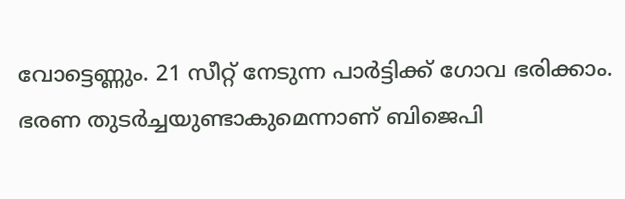വോട്ടെണ്ണും. 21 സീറ്റ് നേടുന്ന പാര്‍ട്ടിക്ക് ഗോവ ഭരിക്കാം. ഭരണ തുടര്‍ച്ചയുണ്ടാകുമെന്നാണ് ബിജെപി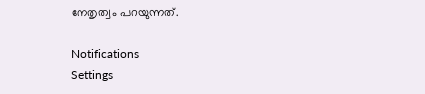നേതൃത്വം പറയുന്നത്.

Notifications
Settings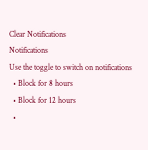Clear Notifications
Notifications
Use the toggle to switch on notifications
  • Block for 8 hours
  • Block for 12 hours
  •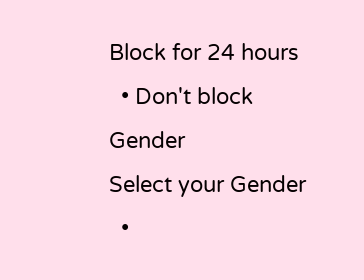Block for 24 hours
  • Don't block
Gender
Select your Gender
  •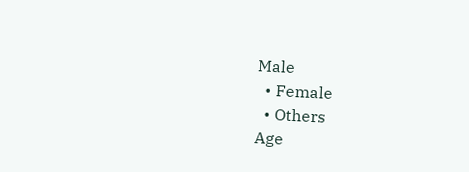Male
  • Female
  • Others
Age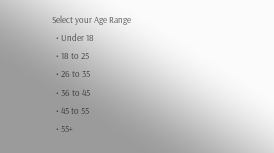Select your Age Range
  • Under 18
  • 18 to 25
  • 26 to 35
  • 36 to 45
  • 45 to 55
  • 55+